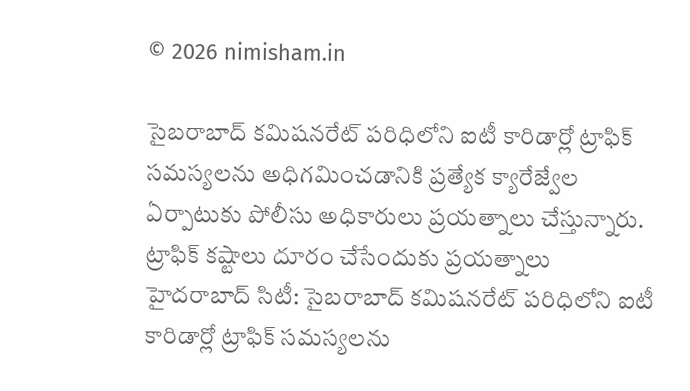© 2026 nimisham.in

సైబరాబాద్ కమిషనరేట్ పరిధిలోని ఐటీ కారిడార్లో ట్రాఫిక్ సమస్యలను అధిగమించడానికి ప్రత్యేక క్యారేజ్వేల ఏర్పాటుకు పోలీసు అధికారులు ప్రయత్నాలు చేస్తున్నారు.
ట్రాఫిక్ కష్టాలు దూరం చేసేందుకు ప్రయత్నాలు
హైదరాబాద్ సిటీ: సైబరాబాద్ కమిషనరేట్ పరిధిలోని ఐటీ కారిడార్లో ట్రాఫిక్ సమస్యలను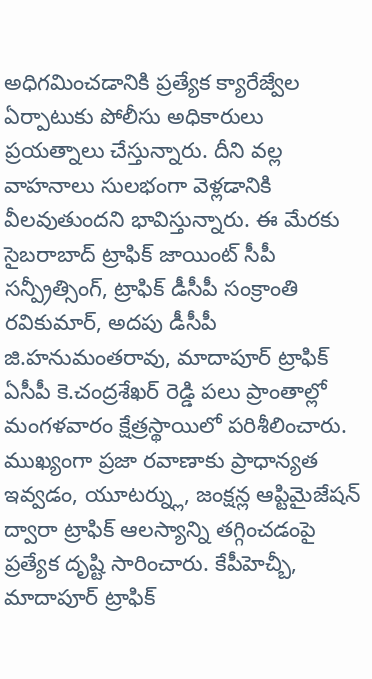అధిగమించడానికి ప్రత్యేక క్యారేజ్వేల ఏర్పాటుకు పోలీసు అధికారులు ప్రయత్నాలు చేస్తున్నారు. దీని వల్ల వాహనాలు సులభంగా వెళ్లడానికి వీలవుతుందని భావిస్తున్నారు. ఈ మేరకు సైబరాబాద్ ట్రాఫిక్ జాయింట్ సీపీ సన్ప్రీత్సింగ్, ట్రాఫిక్ డీసీపీ సంక్రాంతి రవికుమార్, అదపు డీసీపీ జి.హనుమంతరావు, మాదాపూర్ ట్రాఫిక్ ఏసీపీ కె.చంద్రశేఖర్ రెడ్డి పలు ప్రాంతాల్లో మంగళవారం క్షేత్రస్థాయిలో పరిశీలించారు.
ముఖ్యంగా ప్రజా రవాణాకు ప్రాధాన్యత ఇవ్వడం, యూటర్న్లు, జంక్షన్ల ఆప్టిమైజేషన్ ద్వారా ట్రాఫిక్ ఆలస్యాన్ని తగ్గించడంపై ప్రత్యేక దృష్టి సారించారు. కేపీహెచ్బీ, మాదాపూర్ ట్రాఫిక్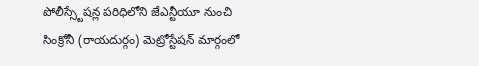పోలీస్స్టేషన్ల పరిధిలోని జేఎన్టీయూ నుంచి సింక్రోనీ (రాయదుర్గం) మెట్రోస్టేషన్ మార్గంలో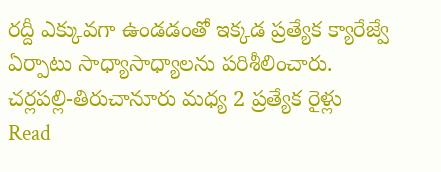రద్దీ ఎక్కువగా ఉండడంతో ఇక్కడ ప్రత్యేక క్యారేజ్వే ఏర్పాటు సాధ్యాసాధ్యాలను పరిశీలించారు.
చర్లపల్లి-తిరుచానూరు మధ్య 2 ప్రత్యేక రైళ్లు
Read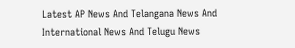Latest AP News And Telangana News And International News And Telugu News